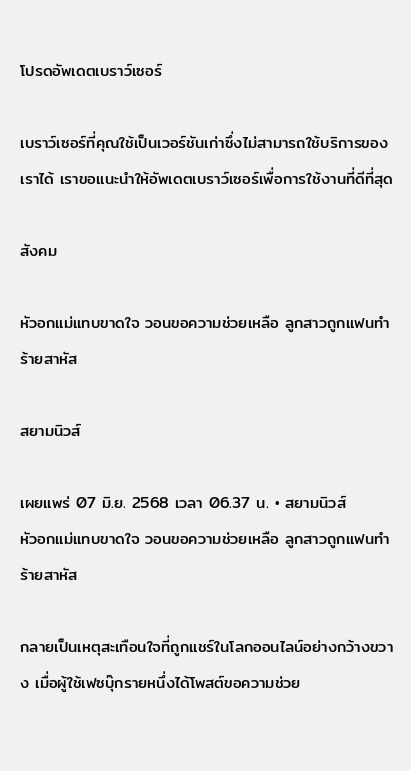โปรดอัพเดตเบราว์เซอร์

เบราว์เซอร์ที่คุณใช้เป็นเวอร์ชันเก่าซึ่งไม่สามารถใช้บริการของเราได้ เราขอแนะนำให้อัพเดตเบราว์เซอร์เพื่อการใช้งานที่ดีที่สุด

สังคม

หัวอกแม่แทบขาดใจ วอนขอความช่วยเหลือ ลูกสาวถูกแฟนทำร้ายสาหัส

สยามนิวส์

เผยแพร่ 07 มิ.ย. 2568 เวลา 06.37 น. • สยามนิวส์
หัวอกแม่แทบขาดใจ วอนขอความช่วยเหลือ ลูกสาวถูกแฟนทำร้ายสาหัส

กลายเป็นเหตุสะเทือนใจที่ถูกแชร์ในโลกออนไลน์อย่างกว้างขวาง เมื่อผู้ใช้เฟซบุ๊กรายหนึ่งได้โพสต์ขอความช่วย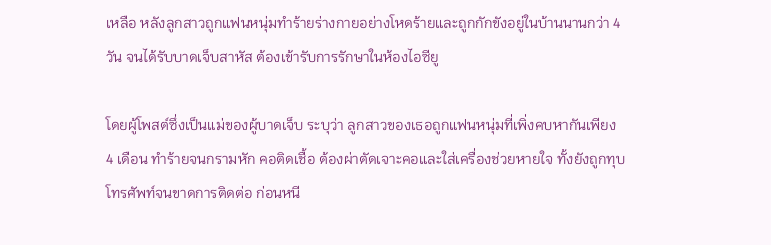เหลือ หลังลูกสาวถูกแฟนหนุ่มทำร้ายร่างกายอย่างโหดร้ายและถูกกักขังอยู่ในบ้านนานกว่า 4 วัน จนได้รับบาดเจ็บสาหัส ต้องเข้ารับการรักษาในห้องไอซียู

โดยผู้โพสต์ซึ่งเป็นแม่ของผู้บาดเจ็บ ระบุว่า ลูกสาวของเธอถูกแฟนหนุ่มที่เพิ่งคบหากันเพียง 4 เดือน ทำร้ายจนกรามหัก คอติดเชื้อ ต้องผ่าตัดเจาะคอและใส่เครื่องช่วยหายใจ ทั้งยังถูกทุบโทรศัพท์จนขาดการติดต่อ ก่อนหนี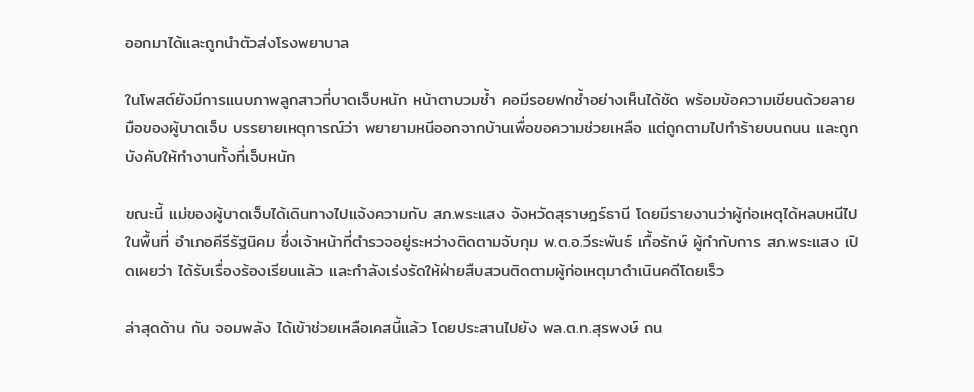ออกมาได้และถูกนำตัวส่งโรงพยาบาล

ในโพสต์ยังมีการแนบภาพลูกสาวที่บาดเจ็บหนัก หน้าตาบวมช้ำ คอมีรอยฟกช้ำอย่างเห็นได้ชัด พร้อมข้อความเขียนด้วยลายมือของผู้บาดเจ็บ บรรยายเหตุการณ์ว่า พยายามหนีออกจากบ้านเพื่อขอความช่วยเหลือ แต่ถูกตามไปทำร้ายบนถนน และถูกบังคับให้ทำงานทั้งที่เจ็บหนัก

ขณะนี้ แม่ของผู้บาดเจ็บได้เดินทางไปแจ้งความกับ สภ.พระแสง จังหวัดสุราษฎร์ธานี โดยมีรายงานว่าผู้ก่อเหตุได้หลบหนีไปในพื้นที่ อำเภอคีรีรัฐนิคม ซึ่งเจ้าหน้าที่ตำรวจอยู่ระหว่างติดตามจับกุม พ.ต.อ.วีระพันธ์ เกื้อรักษ์ ผู้กำกับการ สภ.พระแสง เปิดเผยว่า ได้รับเรื่องร้องเรียนแล้ว และกำลังเร่งรัดให้ฝ่ายสืบสวนติดตามผู้ก่อเหตุมาดำเนินคดีโดยเร็ว

ล่าสุดด้าน กัน จอมพลัง ได้เข้าช่วยเหลือเคสนี้แล้ว โดยประสานไปยัง พล.ต.ท.สุรพงษ์ ถน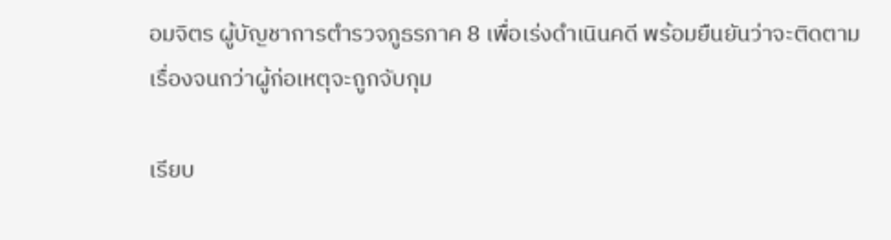อมจิตร ผู้บัญชาการตำรวจภูธรภาค 8 เพื่อเร่งดำเนินคดี พร้อมยืนยันว่าจะติดตามเรื่องจนกว่าผู้ก่อเหตุจะถูกจับกุม

เรียบ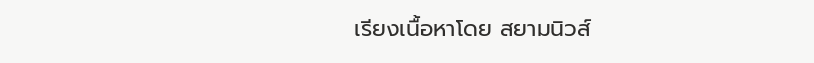เรียงเนื้อหาโดย สยามนิวส์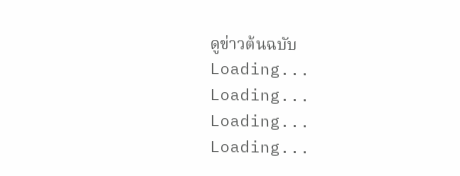ดูข่าวต้นฉบับ
Loading...
Loading...
Loading...
Loading...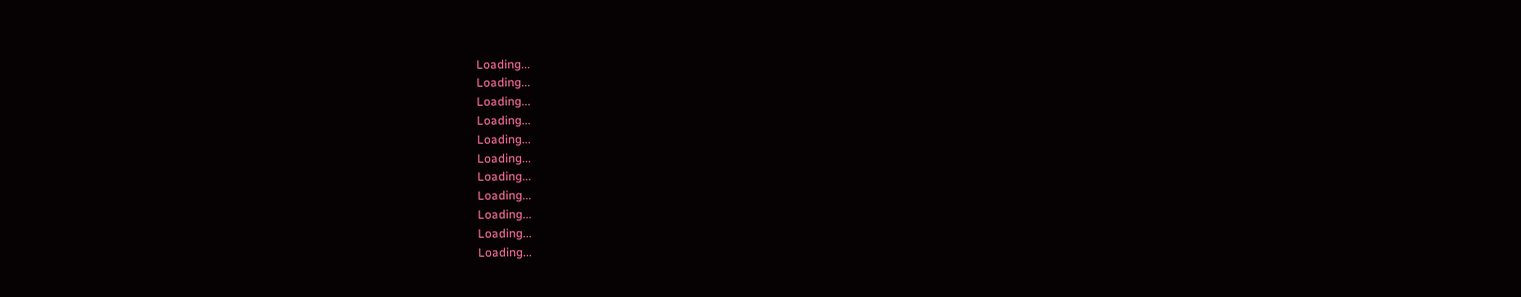Loading...
Loading...
Loading...
Loading...
Loading...
Loading...
Loading...
Loading...
Loading...
Loading...
Loading...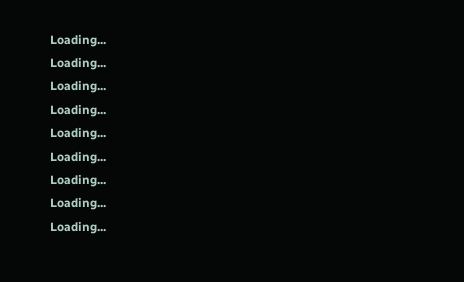Loading...
Loading...
Loading...
Loading...
Loading...
Loading...
Loading...
Loading...
Loading...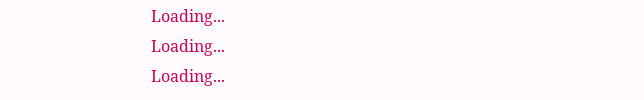Loading...
Loading...
Loading...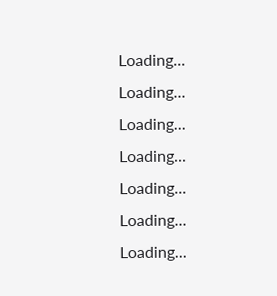Loading...
Loading...
Loading...
Loading...
Loading...
Loading...
Loading...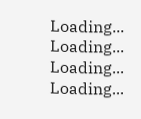Loading...
Loading...
Loading...
Loading...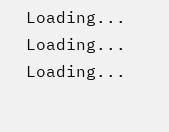Loading...
Loading...
Loading...